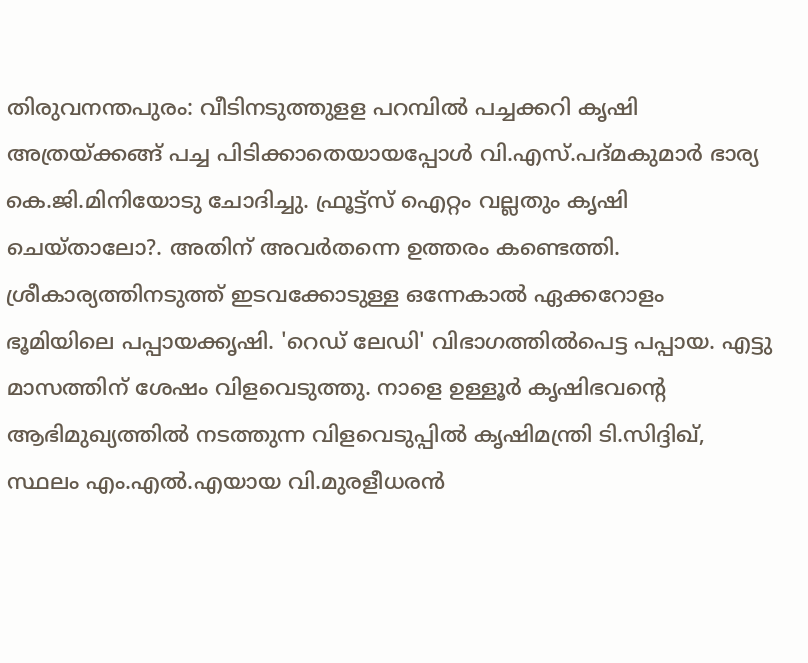തിരുവനന്തപുരം: വീടിനടുത്തുളള പറമ്പിൽ പച്ചക്കറി കൃഷി അത്രയ്ക്കങ്ങ് പച്ച പിടിക്കാതെയായപ്പോൾ വി.എസ്.പദ്മകുമാർ ഭാര്യ കെ.ജി.മിനിയോടു ചോദിച്ചു. ഫ്രൂട്ട്സ് ഐറ്റം വല്ലതും കൃഷി ചെയ്താലോ?. അതിന് അവർതന്നെ ഉത്തരം കണ്ടെത്തി. ശ്രീകാര്യത്തിനടുത്ത് ഇടവക്കോടുള്ള ഒന്നേകാൽ ഏക്കറോളം ഭൂമിയിലെ പപ്പായക്കൃഷി. 'റെഡ് ലേഡി' വിഭാഗത്തിൽപെട്ട പപ്പായ. എട്ടു മാസത്തിന് ശേഷം വിളവെടുത്തു. നാളെ ഉള്ളൂർ കൃഷിഭവന്റെ ആഭിമുഖ്യത്തിൽ നടത്തുന്ന വിളവെടുപ്പിൽ കൃഷിമന്ത്രി ടി.സിദ്ദിഖ്, സ്ഥലം എം.എൽ.എയായ വി.മുരളീധരൻ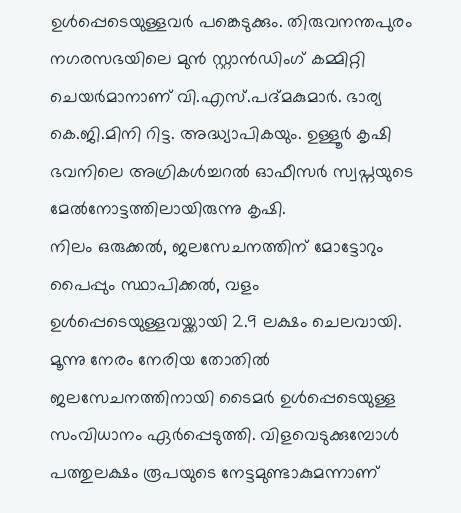ഉൾപ്പെടെയുള്ളവർ പങ്കെടുക്കും. തിരുവനന്തപുരം നഗരസഭയിലെ മുൻ സ്റ്റാൻഡിംഗ് കമ്മിറ്റി ചെയർമാനാണ് വി.എസ്.പദ്മകുമാർ. ഭാര്യ കെ.ജി.മിനി റിട്ട. അദ്ധ്യാപികയും. ഉള്ളൂർ കൃഷി ഭവനിലെ അഗ്രികൾച്ചറൽ ഓഫീസർ സ്വപ്നയുടെ മേൽനോട്ടത്തിലായിരുന്നു കൃഷി.
നിലം ഒരുക്കൽ, ജലസേചനത്തിന് മോട്ടോറും പൈപ്പും സ്ഥാപിക്കൽ, വളം ഉൾപ്പെടെയുള്ളവയ്ക്കായി 2.9 ലക്ഷം ചെലവായി. മൂന്നു നേരം നേരിയ തോതിൽ ജലസേചനത്തിനായി ടൈമർ ഉൾപ്പെടെയുള്ള സംവിധാനം ഏർപ്പെടുത്തി. വിളവെടുക്കുമ്പോൾ പത്തുലക്ഷം രൂപയുടെ നേട്ടമുണ്ടാകുമന്നാണ്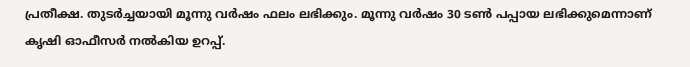പ്രതീക്ഷ. തുടർച്ചയായി മൂന്നു വർഷം ഫലം ലഭിക്കും. മൂന്നു വർഷം 30 ടൺ പപ്പായ ലഭിക്കുമെന്നാണ് കൃഷി ഓഫീസർ നൽകിയ ഉറപ്പ്.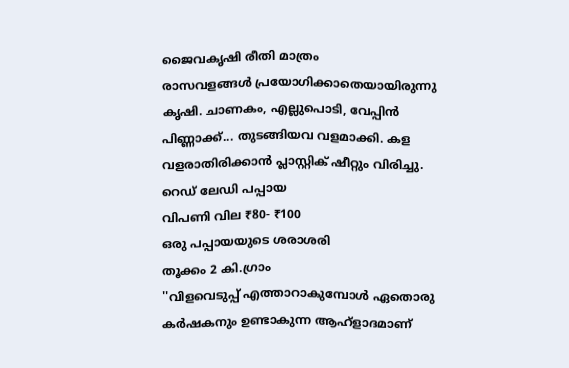ജൈവകൃഷി രീതി മാത്രം
രാസവളങ്ങൾ പ്രയോഗിക്കാതെയായിരുന്നു കൃഷി. ചാണകം, എല്ലുപൊടി, വേപ്പിൻ പിണ്ണാക്ക്... തുടങ്ങിയവ വളമാക്കി. കള വളരാതിരിക്കാൻ പ്ലാസ്റ്റിക് ഷീറ്റും വിരിച്ചു.
റെഡ് ലേഡി പപ്പായ
വിപണി വില ₹80- ₹100
ഒരു പപ്പായയുടെ ശരാശരി
തൂക്കം 2 കി.ഗ്രാം
''വിളവെടുപ്പ് എത്താറാകുമ്പോൾ ഏതൊരു കർഷകനും ഉണ്ടാകുന്ന ആഹ്ളാദമാണ്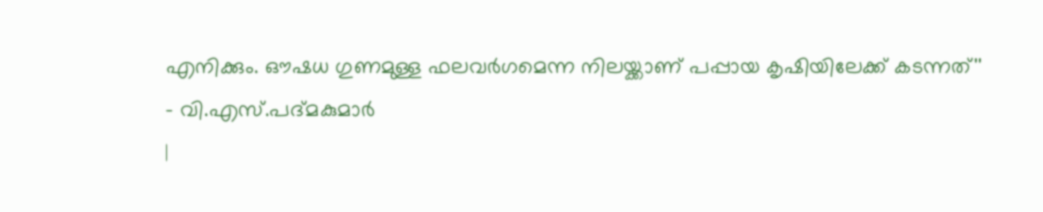എനിക്കും. ഔഷധ ഗുണമുള്ള ഫലവർഗമെന്ന നിലയ്ക്കാണ് പപ്പായ കൃഷിയിലേക്ക് കടന്നത്''
- വി.എസ്.പദ്മകുമാർ
|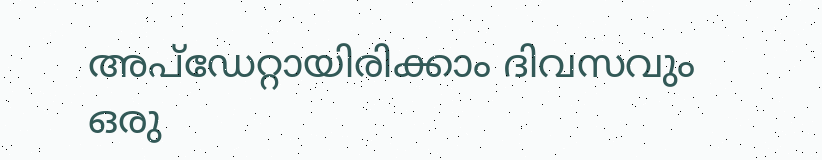അപ്ഡേറ്റായിരിക്കാം ദിവസവും
ഒരു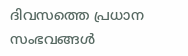ദിവസത്തെ പ്രധാന സംഭവങ്ങൾ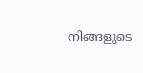നിങ്ങളുടെ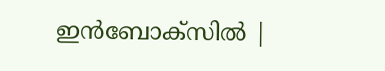ഇൻബോക്സിൽ |